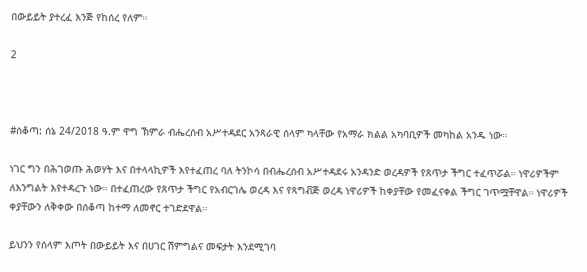በውይይት ያተረፈ እንጅ የከሰረ የለም።

2



#ሰቆጣ: ሰኔ 24/2018 ዓ.ም ዋግ ኽምራ ብሔረሰብ አሥተዳደር አንጻራዊ ሰላም ካላቸው የአማራ ክልል አካባቢዎች መካከል አንዱ ነው።

ነገር ግን በሕገወጡ ሕወሃት እና በተላላኪዎች እየተፈጠረ ባለ ትንኮሳ በብሔረሰብ አሥተዳደሩ አንዳንድ ወረዳዎች የጸጥታ ችግር ተፈጥሯል። ነዋሪዎችም ለእንግልት እየተዳረጉ ነው። በተፈጠረው የጸጥታ ችግር የአብርገሌ ወረዳ እና የጻግቭጅ ወረዳ ነዋሪዎች ከቀያቸው የመፈናቀል ችግር ገጥሟቸዋል። ነዋሪዎች ቀያቸውን ለቅቀው በሰቆጣ ከተማ ለመኖር ተገድደዋል።

ይህንን የሰላም እጦት በውይይት እና በሀገር ሽምግልና መፍታት እንደሚገባ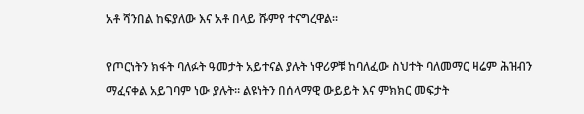አቶ ሻንበል ከፍያለው እና አቶ በላይ ሹምየ ተናግረዋል።

የጦርነትን ክፋት ባለፉት ዓመታት አይተናል ያሉት ነዋሪዎቹ ከባለፈው ስህተት ባለመማር ዛሬም ሕዝብን ማፈናቀል አይገባም ነው ያሉት። ልዩነትን በሰላማዊ ውይይት እና ምክክር መፍታት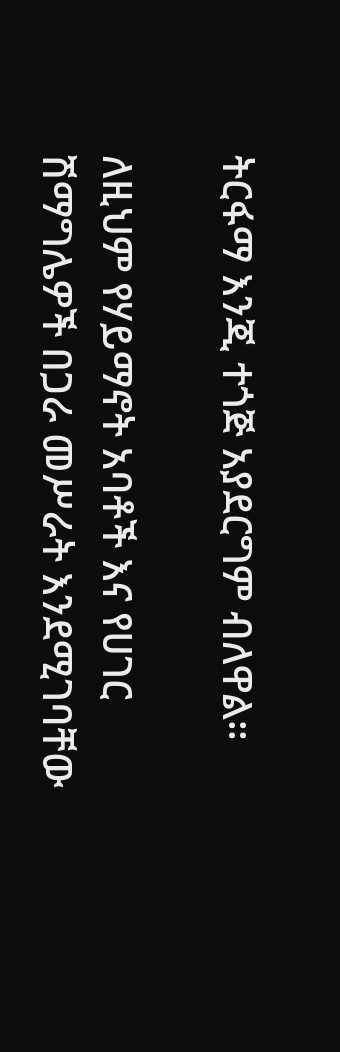ትርፋማ እንጂ ተጎጅ አያደርግም ብለዋል።

ለዚህም የሃይማኖት አባቶች እና የሀገር ሽማግሌዎች በጋራ መሥራት እንደሚገባቸው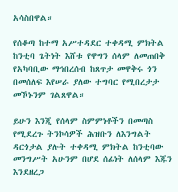አሳስበዋል።

የሰቆጣ ከተማ አሥተዳደር ተቀዳሚ ምክትል ከንቲባ ጌትነት እሸቱ የዋግን ሰላም ለመጠበቅ የአካባቢው ማኅበረሰብ ከጸጥታ መዋቅሩ ጎን በመሰለፍ እየሠራ ያለው ተግባር የሚበረታታ መኾኑንም ገልጸዋል።

ይሁን እንጂ የሰላም ስምምነቶችን በመጣስ የሚደረጉ ትንኮሳዎች ሕዝቡን ለእንግልት ዳርጎታል ያሉት ተቀዳሚ ምክትል ከንቲባው መንግሥት አሁንም በሆደ ሰፊነት ለሰላም እጁን እንደዘረጋ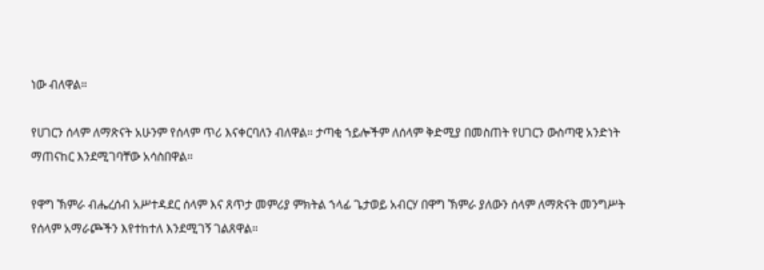ነው ብለዋል።

የሀገርን ሰላም ለማጽናት አሁንም የሰላም ጥሪ እናቀርባለን ብለዋል። ታጣቂ ኀይሎችም ለሰላም ቅድሚያ በመስጠት የሀገርን ውስጣዊ አንድነት ማጠናከር እንደሚገባቸው አሳስበዋል።

የዋግ ኽምራ ብሔረሰብ አሥተዳደር ሰላም እና ጸጥታ መምሪያ ምክትል ኀላፊ ጌታወይ አብርሃ በዋግ ኽምራ ያለውን ሰላም ለማጽናት መንግሥት የሰላም አማራጮችን እየተከተለ እንደሚገኝ ገልጸዋል።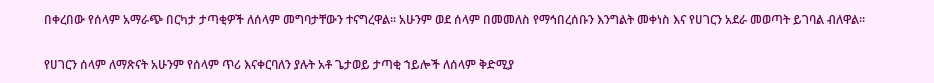በቀረበው የሰላም አማራጭ በርካታ ታጣቂዎች ለሰላም መግባታቸውን ተናግረዋል። አሁንም ወደ ሰላም በመመለስ የማኅበረሰቡን እንግልት መቀነስ እና የሀገርን አደራ መወጣት ይገባል ብለዋል።

የሀገርን ሰላም ለማጽናት አሁንም የሰላም ጥሪ እናቀርባለን ያሉት አቶ ጌታወይ ታጣቂ ኀይሎች ለሰላም ቅድሚያ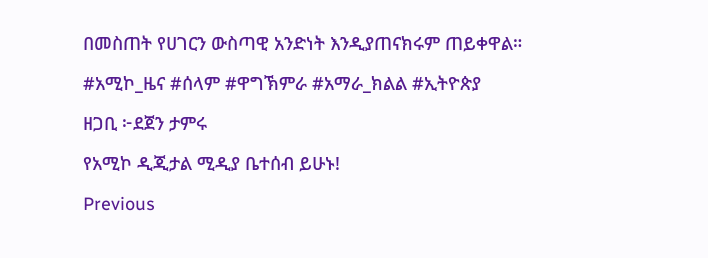በመስጠት የሀገርን ውስጣዊ አንድነት እንዲያጠናክሩም ጠይቀዋል።

#አሚኮ_ዜና #ሰላም #ዋግኽምራ #አማራ_ክልል #ኢትዮጵያ

ዘጋቢ ፦ደጀን ታምሩ

የአሚኮ ዲጂታል ሚዲያ ቤተሰብ ይሁኑ!

Previous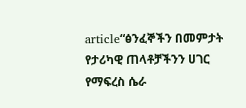article“ፅንፈኞችን በመምታት የታሪካዊ ጠላቶቻችንን ሀገር የማፍረስ ሴራ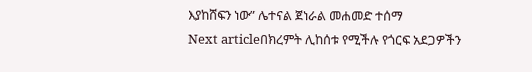እያከሸፍን ነው” ሌተናል ጀነራል መሐመድ ተሰማ
Next articleበክረምት ሊከሰቱ የሚችሉ የጎርፍ አደጋዎችን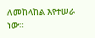ለመከላከል እየተሠራ ነው።